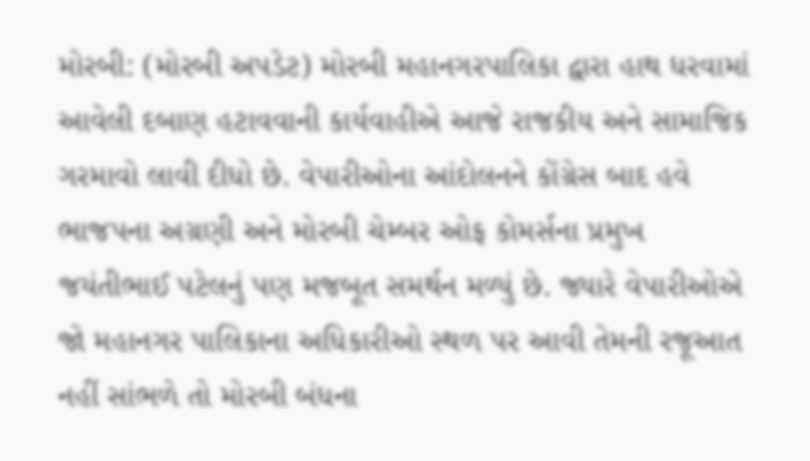મોરબી: (મોરબી અપડેટ) મોરબી મહાનગરપાલિકા દ્વારા હાથ ધરવામાં આવેલી દબાણ હટાવવાની કાર્યવાહીએ આજે રાજકીય અને સામાજિક ગરમાવો લાવી દીધો છે. વેપારીઓના આંદોલનને કોંગ્રેસ બાદ હવે ભાજપના અગ્રણી અને મોરબી ચેમ્બર ઓફ કોમર્સના પ્રમુખ જયંતીભાઈ પટેલનું પણ મજબૂત સમર્થન મળ્યું છે. જ્યારે વેપારીઓએ જો મહાનગર પાલિકાના અધિકારીઓ સ્થળ પર આવી તેમની રજૂઆત નહીં સાંભળે તો મોરબી બંધના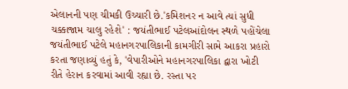એલાનની પણ ચીમકી ઉચ્ચારી છે.'કમિશનર ન આવે ત્યાં સુધી ચક્કાજામ ચાલુ રહેશે' : જયંતીભાઈ પટેલઆંદોલન સ્થળે પહોંચેલા જયંતીભાઈ પટેલે મહાનગરપાલિકાની કામગીરી સામે આકરા પ્રહારો કરતા જણાવ્યું હતું કે, 'વેપારીઓને મહાનગરપાલિકા દ્વારા ખોટી રીતે હેરાન કરવામાં આવી રહ્યા છે. રસ્તા પર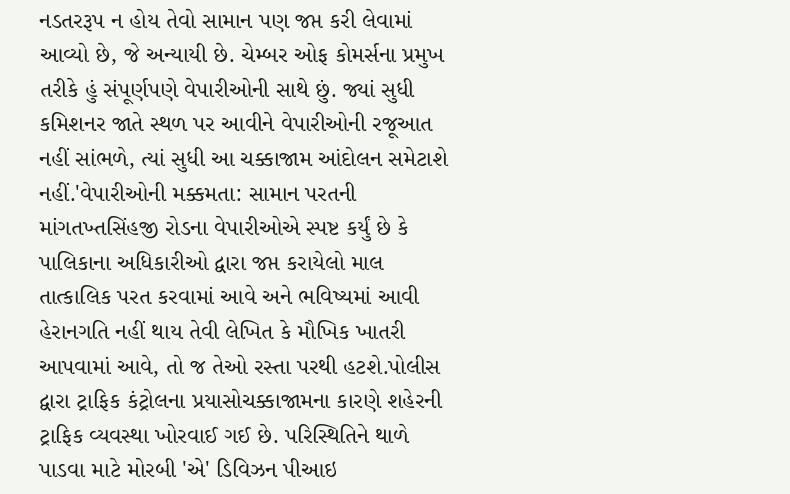નડતરરૂપ ન હોય તેવો સામાન પણ જપ્ત કરી લેવામાં આવ્યો છે, જે અન્યાયી છે. ચેમ્બર ઓફ કોમર્સના પ્રમુખ તરીકે હું સંપૂર્ણપણે વેપારીઓની સાથે છું. જ્યાં સુધી કમિશનર જાતે સ્થળ પર આવીને વેપારીઓની રજૂઆત નહીં સાંભળે, ત્યાં સુધી આ ચક્કાજામ આંદોલન સમેટાશે નહીં.'વેપારીઓની મક્કમતા: સામાન પરતની માંગતખ્તસિંહજી રોડના વેપારીઓએ સ્પષ્ટ કર્યું છે કે પાલિકાના અધિકારીઓ દ્વારા જપ્ત કરાયેલો માલ તાત્કાલિક પરત કરવામાં આવે અને ભવિષ્યમાં આવી હેરાનગતિ નહીં થાય તેવી લેખિત કે મૌખિક ખાતરી આપવામાં આવે, તો જ તેઓ રસ્તા પરથી હટશે.પોલીસ દ્વારા ટ્રાફિક કંટ્રોલના પ્રયાસોચક્કાજામના કારણે શહેરની ટ્રાફિક વ્યવસ્થા ખોરવાઈ ગઈ છે. પરિસ્થિતિને થાળે પાડવા માટે મોરબી 'એ' ડિવિઝન પીઆઇ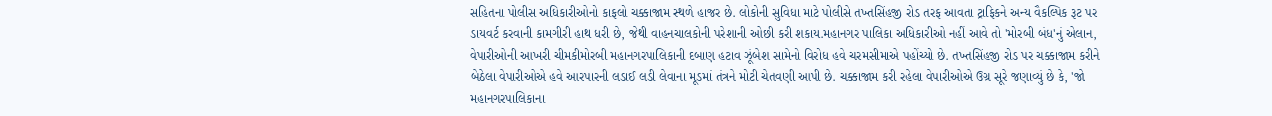સહિતના પોલીસ અધિકારીઓનો કાફલો ચક્કાજામ સ્થળે હાજર છે. લોકોની સુવિધા માટે પોલીસે તખ્તસિંહજી રોડ તરફ આવતા ટ્રાફિકને અન્ય વૈકલ્પિક રૂટ પર ડાયવર્ટ કરવાની કામગીરી હાથ ધરી છે, જેથી વાહનચાલકોની પરેશાની ઓછી કરી શકાય.મહાનગર પાલિકા અધિકારીઓ નહીં આવે તો 'મોરબી બંધ'નું એલાન, વેપારીઓની આખરી ચીમકીમોરબી મહાનગરપાલિકાની દબાણ હટાવ ઝૂંબેશ સામેનો વિરોધ હવે ચરમસીમાએ પહોંચ્યો છે. તખ્તસિંહજી રોડ પર ચક્કાજામ કરીને બેઠેલા વેપારીઓએ હવે આરપારની લડાઈ લડી લેવાના મૂડમાં તંત્રને મોટી ચેતવણી આપી છે. ચક્કાજામ કરી રહેલા વેપારીઓએ ઉગ્ર સૂરે જણાવ્યું છે કે, 'જો મહાનગરપાલિકાના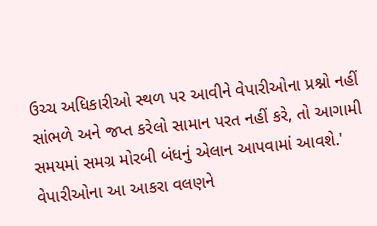ઉચ્ચ અધિકારીઓ સ્થળ પર આવીને વેપારીઓના પ્રશ્નો નહીં સાંભળે અને જપ્ત કરેલો સામાન પરત નહીં કરે, તો આગામી સમયમાં સમગ્ર મોરબી બંધનું એલાન આપવામાં આવશે.' વેપારીઓના આ આકરા વલણને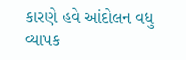કારણે હવે આંદોલન વધુ વ્યાપક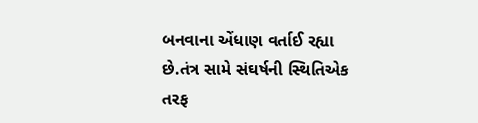બનવાના એંધાણ વર્તાઈ રહ્યા છે.તંત્ર સામે સંઘર્ષની સ્થિતિએક તરફ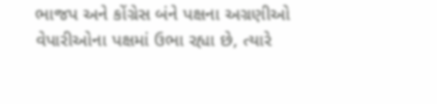ભાજપ અને કોંગ્રેસ બંને પક્ષના અગ્રણીઓ વેપારીઓના પક્ષમાં ઉભા રહ્યા છે, ત્યારે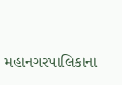મહાનગરપાલિકાના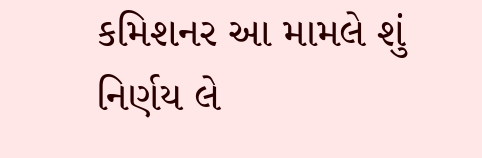કમિશનર આ મામલે શું નિર્ણય લે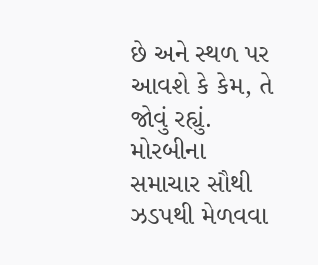છે અને સ્થળ પર આવશે કે કેમ, તે જોવું રહ્યું. મોરબીના સમાચાર સૌથી ઝડપથી મેળવવા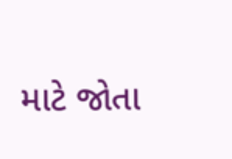માટે જોતા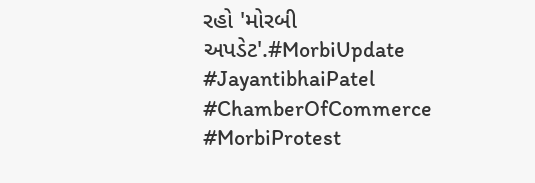રહો 'મોરબી અપડેટ'.#MorbiUpdate #JayantibhaiPatel #ChamberOfCommerce #MorbiProtest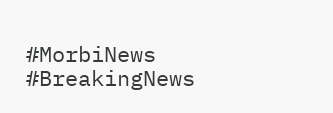#MorbiNews #BreakingNews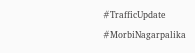#TrafficUpdate #MorbiNagarpalika